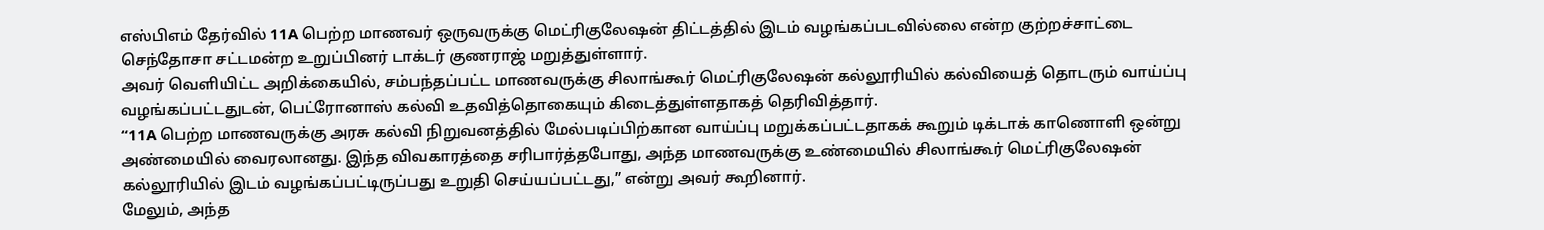எஸ்பிஎம் தேர்வில் 11A பெற்ற மாணவர் ஒருவருக்கு மெட்ரிகுலேஷன் திட்டத்தில் இடம் வழங்கப்படவில்லை என்ற குற்றச்சாட்டை செந்தோசா சட்டமன்ற உறுப்பினர் டாக்டர் குணராஜ் மறுத்துள்ளார்.
அவர் வெளியிட்ட அறிக்கையில், சம்பந்தப்பட்ட மாணவருக்கு சிலாங்கூர் மெட்ரிகுலேஷன் கல்லூரியில் கல்வியைத் தொடரும் வாய்ப்பு வழங்கப்பட்டதுடன், பெட்ரோனாஸ் கல்வி உதவித்தொகையும் கிடைத்துள்ளதாகத் தெரிவித்தார்.
“11A பெற்ற மாணவருக்கு அரசு கல்வி நிறுவனத்தில் மேல்படிப்பிற்கான வாய்ப்பு மறுக்கப்பட்டதாகக் கூறும் டிக்டாக் காணொளி ஒன்று அண்மையில் வைரலானது. இந்த விவகாரத்தை சரிபார்த்தபோது, அந்த மாணவருக்கு உண்மையில் சிலாங்கூர் மெட்ரிகுலேஷன் கல்லூரியில் இடம் வழங்கப்பட்டிருப்பது உறுதி செய்யப்பட்டது,” என்று அவர் கூறினார்.
மேலும், அந்த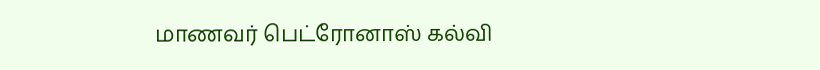மாணவர் பெட்ரோனாஸ் கல்வி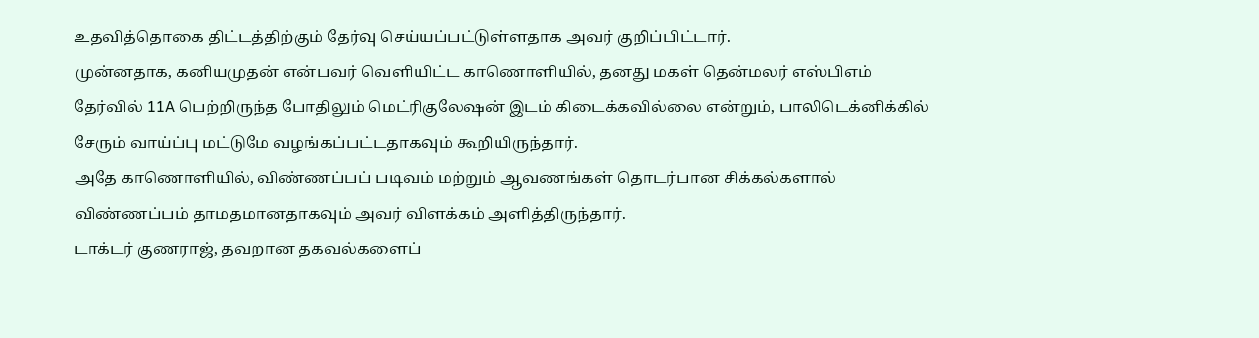உதவித்தொகை திட்டத்திற்கும் தேர்வு செய்யப்பட்டுள்ளதாக அவர் குறிப்பிட்டார்.
முன்னதாக, கனியமுதன் என்பவர் வெளியிட்ட காணொளியில், தனது மகள் தென்மலர் எஸ்பிஎம் தேர்வில் 11A பெற்றிருந்த போதிலும் மெட்ரிகுலேஷன் இடம் கிடைக்கவில்லை என்றும், பாலிடெக்னிக்கில் சேரும் வாய்ப்பு மட்டுமே வழங்கப்பட்டதாகவும் கூறியிருந்தார்.
அதே காணொளியில், விண்ணப்பப் படிவம் மற்றும் ஆவணங்கள் தொடர்பான சிக்கல்களால் விண்ணப்பம் தாமதமானதாகவும் அவர் விளக்கம் அளித்திருந்தார்.
டாக்டர் குணராஜ், தவறான தகவல்களைப்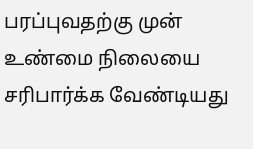பரப்புவதற்கு முன் உண்மை நிலையை சரிபார்க்க வேண்டியது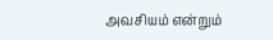அவசியம் என்றும்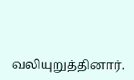வலியுறுத்தினார்.